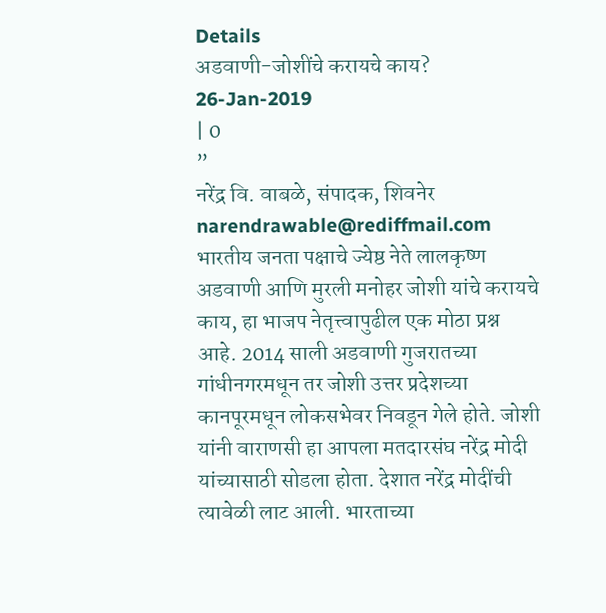Details
अडवाणी-जोशींचे करायचे काय?
26-Jan-2019
| 0
”
नरेंद्र वि. वाबळे, संपादक, शिवनेर
narendrawable@rediffmail.com
भारतीय जनता पक्षाचे ज्येष्ठ नेते लालकृष्ण अडवाणी आणि मुरली मनोहर जोशी यांचे करायचे काय, हा भाजप नेतृत्त्वापुढील एक मोठा प्रश्न आहे. 2014 साली अडवाणी गुजरातच्या गांधीनगरमधून तर जोशी उत्तर प्रदेशच्या कानपूरमधून लोकसभेवर निवडून गेले होते. जोशी यांनी वाराणसी हा आपला मतदारसंघ नरेंद्र मोदी यांच्यासाठी सोडला होता. देशात नरेंद्र मोदींची त्यावेळी लाट आली. भारताच्या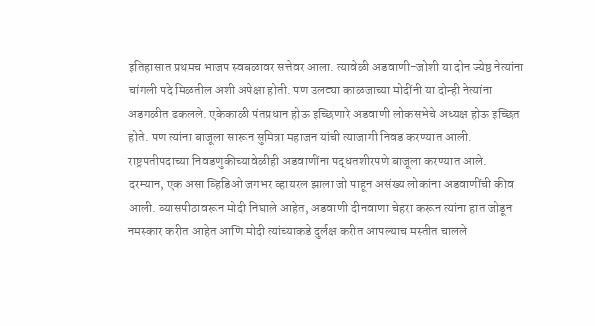इतिहासात प्रथमच भाजप स्वबळावर सत्तेवर आला. त्यावेळी अडवाणी-जोशी या दोन ज्येष्ठ नेत्यांना चांगली पदे मिळतील अशी अपेक्षा होती. पण उलट्या काळजाच्या मोदींनी या दोन्ही नेत्यांना अडगळीत ढकलले. एकेकाळी पंतप्रधान होऊ इच्छिणारे अडवाणी लोकसभेचे अध्यक्ष होऊ इच्छित होते. पण त्यांना बाजूला सारून सुमित्रा महाजन यांची त्याजागी निवड करण्यात आली. राष्ट्रपतीपदाच्या निवडणुकीच्यावेळीही अडवाणींना पद्धतशीरपणे बाजूला करण्यात आले.
दरम्यान, एक असा व्हिडिओ जगभर व्हायरल झाला जो पाहून असंख्य लोकांना अडवाणींची कीव आली. व्यासपीठावरून मोदी निघाले आहेत, अडवाणी दीनवाणा चेहरा करून त्यांना हात जोडून नमस्कार करीत आहेत आणि मोदी त्यांच्याकडे दुर्लक्ष करीत आपल्याच मस्तीत चालले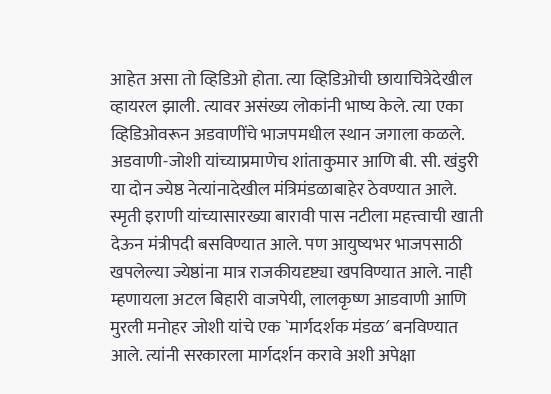आहेत असा तो व्हिडिओ होता. त्या व्हिडिओची छायाचित्रेदेखील व्हायरल झाली. त्यावर असंख्य लोकांनी भाष्य केले. त्या एका व्हिडिओवरून अडवाणींचे भाजपमधील स्थान जगाला कळले. अडवाणी-जोशी यांच्याप्रमाणेच शांताकुमार आणि बी. सी. खंडुरी या दोन ज्येष्ठ नेत्यांनादेखील मंत्रिमंडळाबाहेर ठेवण्यात आले. स्मृती इराणी यांच्यासारख्या बारावी पास नटीला महत्त्वाची खाती देऊन मंत्रीपदी बसविण्यात आले. पण आयुष्यभर भाजपसाठी खपलेल्या ज्येष्ठांना मात्र राजकीयदृष्ट्या खपविण्यात आले. नाही म्हणायला अटल बिहारी वाजपेयी, लालकृष्ण आडवाणी आणि मुरली मनोहर जोशी यांचे एक `मार्गदर्शक मंडळ′ बनविण्यात आले. त्यांनी सरकारला मार्गदर्शन करावे अशी अपेक्षा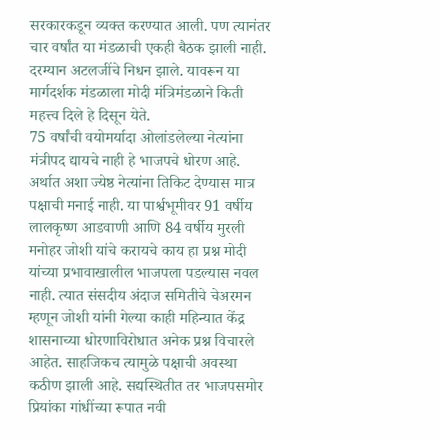सरकारकडून व्यक्त करण्यात आली. पण त्यानंतर चार वर्षांत या मंडळाची एकही बैठक झाली नाही. दरम्यान अटलजींचे निधन झाले. यावरून या मार्गदर्शक मंडळाला मोदी मंत्रिमंडळाने किती महत्त्व दिले हे दिसून येते.
75 वर्षांची वयोमर्यादा ओलांडलेल्या नेत्यांना मंत्रीपद द्यायचे नाही हे भाजपचे धोरण आहे. अर्थात अशा ज्येष्ठ नेत्यांना तिकिट देण्यास मात्र पक्षाची मनाई नाही. या पार्श्वभूमीवर 91 वर्षीय लालकृष्ण आडवाणी आणि 84 वर्षीय मुरली मनोहर जोशी यांचे करायचे काय हा प्रश्न मोदी यांच्या प्रभावाखालील भाजपला पडल्यास नवल नाही. त्यात संसदीय अंदाज समितीचे चेअरमन म्हणून जोशी यांनी गेल्या काही महिन्यात केंद्र शासनाच्या धोरणाविरोधात अनेक प्रश्न विचारले आहेत. साहजिकच त्यामुळे पक्षाची अवस्था कठीण झाली आहे. सद्यस्थितीत तर भाजपसमोर प्रियांका गांधींच्या रूपात नवी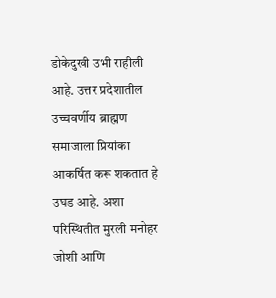डोकेदुखी उभी राहीली आहे. उत्तर प्रदेशातील उच्चवर्णीय ब्राह्मण समाजाला प्रियांका आकर्षित करू शकतात हे उघड आहे. अशा परिस्थितीत मुरली मनोहर जोशी आणि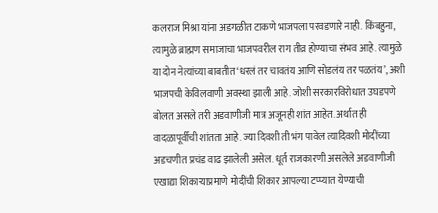कलराज मिश्रा यांना अडगळीत टाकणे भाजपला परवडणारे नाही. किंबहुना, त्यामुळे ब्राह्मण समाजाचा भाजपवरील राग तीव्र होण्याचा संभव आहे. त्यामुळे या दोन नेत्यांच्या बाबतीत ‘धरलं तर चावतंय आणि सोडलंय तर पळतंय’, अशी भाजपची केविलवाणी अवस्था झाली आहे. जोशी सरकारविरोधात उघडपणे बोलत असले तरी अडवाणीजी मात्र अजूनही शांत आहेत. अर्थात ही वादळापूर्वीची शांतता आहे. ज्या दिवशी ती भंग पावेल त्यादिवशी मोदींच्या अडचणीत प्रचंड वाढ झालेली असेल. धूर्त राजकारणी असलेले अडवाणीजी एखाद्या शिकाऱ्याप्रमाणे मोदींची शिकार आपल्या टप्प्यात येण्याची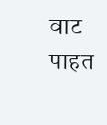वाट पाहत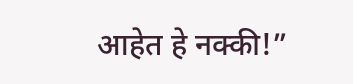आहेत हे नक्की!”